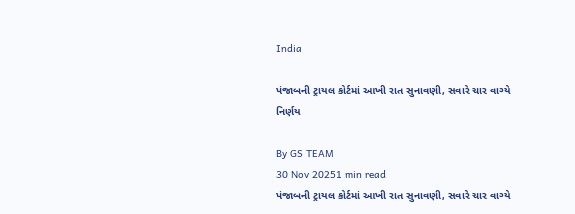India

પંજાબની ટ્રાયલ કોર્ટમાં આખી રાત સુનાવણી, સવારે ચાર વાગ્યે નિર્ણય

By GS TEAM
30 Nov 20251 min read
પંજાબની ટ્રાયલ કોર્ટમાં આખી રાત સુનાવણી, સવારે ચાર વાગ્યે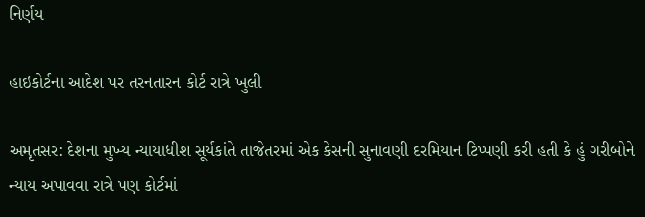નિર્ણય

હાઇકોર્ટના આદેશ પર તરનતારન કોર્ટ રાત્રે ખુલી

અમૃતસર: દેશના મુખ્ય ન્યાયાધીશ સૂર્યકાંતે તાજેતરમાં એક કેસની સુનાવણી દરમિયાન ટિપ્પણી કરી હતી કે હું ગરીબોને ન્યાય અપાવવા રાત્રે પણ કોર્ટમાં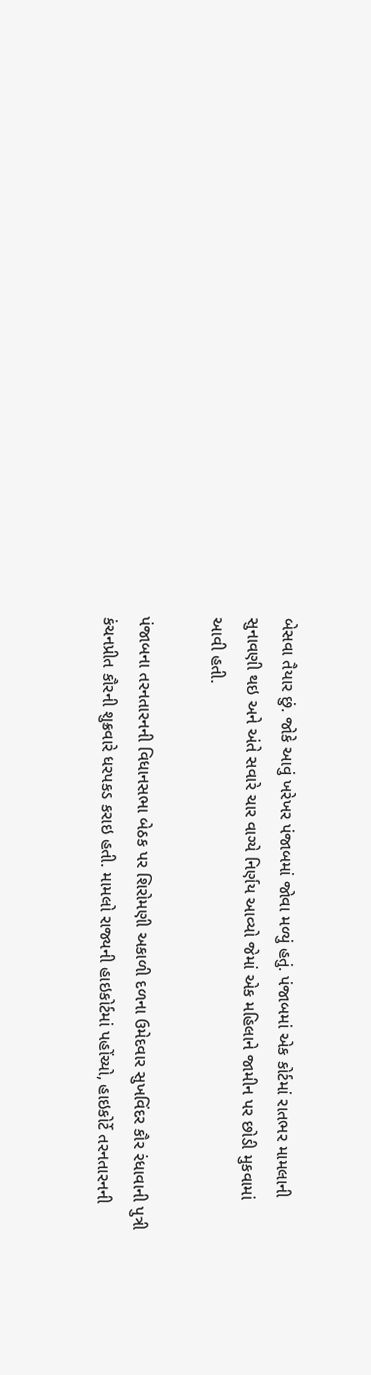બેસવા તૈયાર છું. જોકે આવું ખરેખર પંજાબમાં જોવા મળ્યું હતું. પંજાબમાં એક કોર્ટમાં રાતભર મામલાની સુનાવણી થઇ અને અંતે સવારે ચાર વાગ્યે નિર્ણય આવ્યો જેમાં એક મહિલાને જામીન પર છોડી મુકવામાં આવી હતી.

પંજાબના તરનતારનની વિધાનસભા બેઠક પર શિરોમણી અકાળી દળના ઉમેદવાર સુખવિંદર કૌર રંધાવાની પુત્રી કંચનપ્રીત કૌરની શુક્રવારે ધરપકડ કરાઇ હતી. મામલો રાજ્યની હાઇકોર્ટમાં પહોંચ્યો, હાઇકોર્ટે તરનતારનની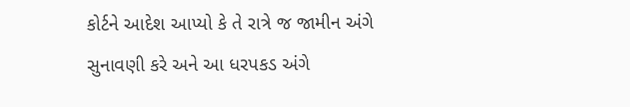કોર્ટને આદેશ આપ્યો કે તે રાત્રે જ જામીન અંગે સુનાવણી કરે અને આ ધરપકડ અંગે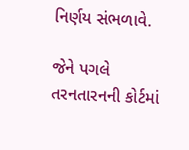નિર્ણય સંભળાવે.

જેને પગલે તરનતારનની કોર્ટમાં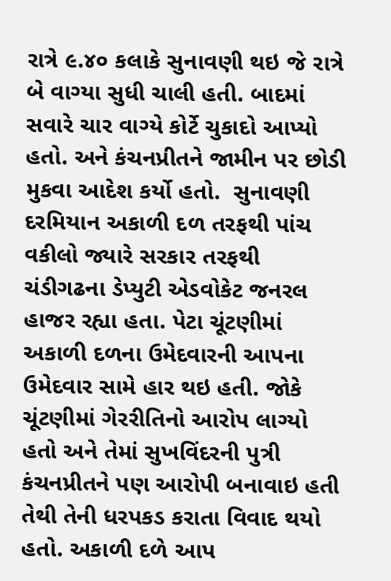રાત્રે ૯.૪૦ કલાકે સુનાવણી થઇ જે રાત્રે બે વાગ્યા સુધી ચાલી હતી. બાદમાં સવારે ચાર વાગ્યે કોર્ટે ચુકાદો આપ્યો હતો. અને કંચનપ્રીતને જામીન પર છોડી મુકવા આદેશ કર્યો હતો.  સુનાવણી દરમિયાન અકાળી દળ તરફથી પાંચ વકીલો જ્યારે સરકાર તરફથી ચંડીગઢના ડેપ્યુટી એડવોકેટ જનરલ હાજર રહ્યા હતા. પેટા ચૂંટણીમાં અકાળી દળના ઉમેદવારની આપના ઉમેદવાર સામે હાર થઇ હતી. જોકે ચૂંટણીમાં ગેરરીતિનો આરોપ લાગ્યો હતો અને તેમાં સુખવિંદરની પુત્રી કંચનપ્રીતને પણ આરોપી બનાવાઇ હતી તેથી તેની ધરપકડ કરાતા વિવાદ થયો હતો. અકાળી દળે આપ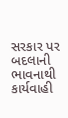સરકાર પર બદલાની ભાવનાથી કાર્યવાહી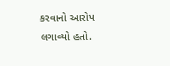કરવાનો આરોપ લગાવ્યો હતો.